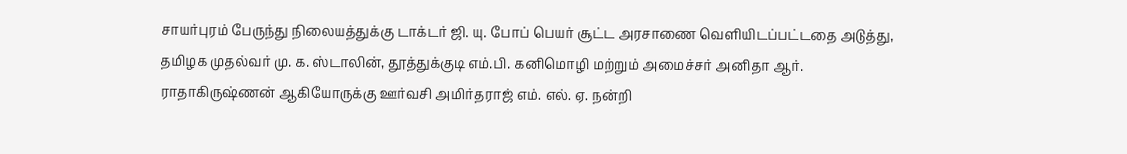சாயர்புரம் பேருந்து நிலையத்துக்கு டாக்டர் ஜி. யு. போப் பெயர் சூட்ட அரசாணை வெளியிடப்பட்டதை அடுத்து, தமிழக முதல்வர் மு. க. ஸ்டாலின், தூத்துக்குடி எம்.பி. கனிமொழி மற்றும் அமைச்சர் அனிதா ஆர். ராதாகிருஷ்ணன் ஆகியோருக்கு ஊர்வசி அமிர்தராஜ் எம். எல். ஏ. நன்றி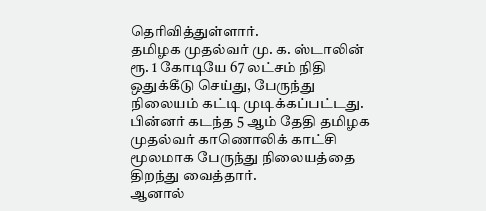தெரிவித்துள்ளார்.
தமிழக முதல்வர் மு. க. ஸ்டாலின் ரூ. 1 கோடியே 67 லட்சம் நிதி ஒதுக்கீடு செய்து, பேருந்து நிலையம் கட்டி முடிக்கப்பட்டது. பின்னர் கடந்த 5 ஆம் தேதி தமிழக முதல்வர் காணொலிக் காட்சி மூலமாக பேருந்து நிலையத்தை திறந்து வைத்தார்.
ஆனால்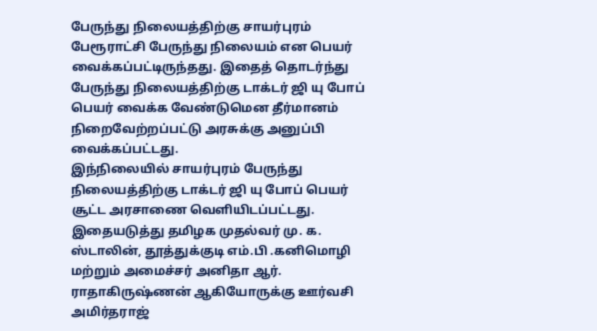பேருந்து நிலையத்திற்கு சாயர்புரம் பேரூராட்சி பேருந்து நிலையம் என பெயர் வைக்கப்பட்டிருந்தது. இதைத் தொடர்ந்து பேருந்து நிலையத்திற்கு டாக்டர் ஜி யு போப் பெயர் வைக்க வேண்டுமென தீர்மானம் நிறைவேற்றப்பட்டு அரசுக்கு அனுப்பி வைக்கப்பட்டது.
இந்நிலையில் சாயர்புரம் பேருந்து நிலையத்திற்கு டாக்டர் ஜி யு போப் பெயர் சூட்ட அரசாணை வெளியிடப்பட்டது.
இதையடுத்து தமிழக முதல்வர் மு. க. ஸ்டாலின், தூத்துக்குடி எம்.பி .கனிமொழி மற்றும் அமைச்சர் அனிதா ஆர். ராதாகிருஷ்ணன் ஆகியோருக்கு ஊர்வசி அமிர்தராஜ்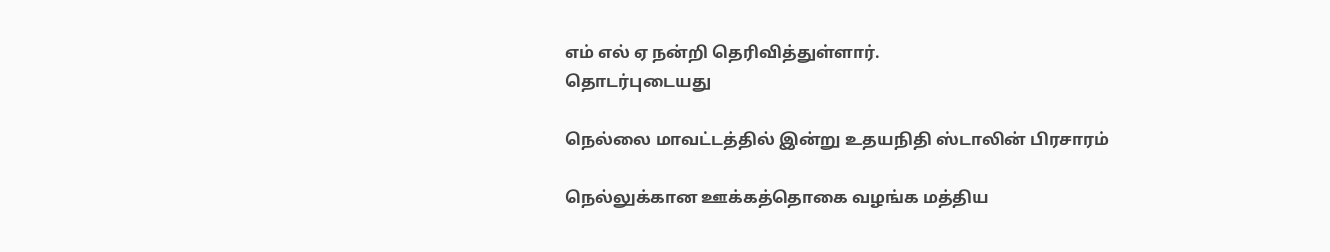எம் எல் ஏ நன்றி தெரிவித்துள்ளார்.
தொடர்புடையது

நெல்லை மாவட்டத்தில் இன்று உதயநிதி ஸ்டாலின் பிரசாரம்

நெல்லுக்கான ஊக்கத்தொகை வழங்க மத்திய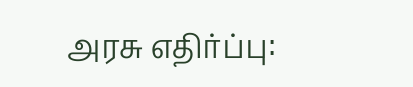அரசு எதிர்ப்பு: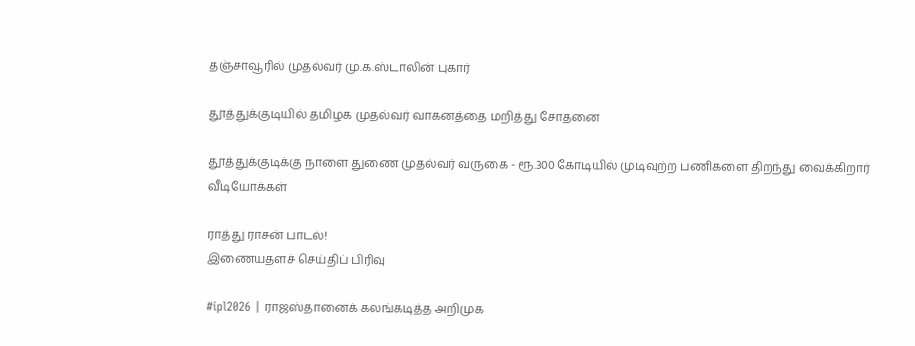தஞ்சாவூரில் முதல்வர் மு.க.ஸ்டாலின் புகார்

தூத்துக்குடியில் தமிழக முதல்வர் வாகனத்தை மறித்து சோதனை

தூத்துக்குடிக்கு நாளை துணை முதல்வர் வருகை - ரூ.300 கோடியில் முடிவுற்ற பணிகளை திறந்து வைக்கிறார்
வீடியோக்கள்

ராத்து ராசன் பாடல்!
இணையதளச் செய்திப் பிரிவு

#ipl2026 | ராஜஸ்தானைக் கலங்கடித்த அறிமுக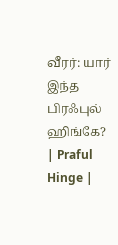வீரர்: யார் இந்த பிரஃபுல் ஹிங்கே? | Praful Hinge |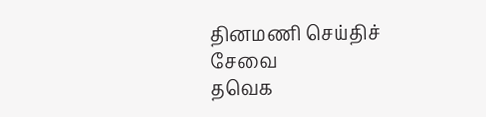தினமணி செய்திச் சேவை
தவெக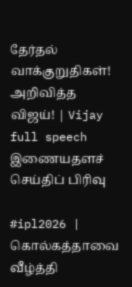தேர்தல் வாக்குறுதிகள்! அறிவித்த விஜய்! | Vijay full speech
இணையதளச் செய்திப் பிரிவு

#ipl2026 | கொல்கத்தாவை வீழ்த்தி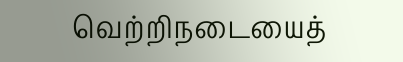வெற்றிநடையைத்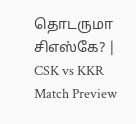தொடருமா சிஎஸ்கே? | CSK vs KKR Match Preview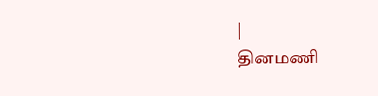|
தினமணி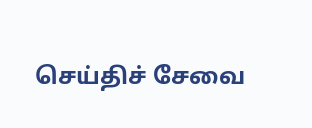செய்திச் சேவை